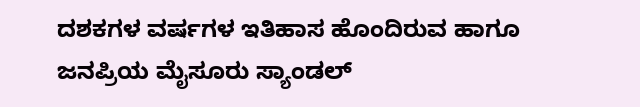ದಶಕಗಳ ವರ್ಷಗಳ ಇತಿಹಾಸ ಹೊಂದಿರುವ ಹಾಗೂ ಜನಪ್ರಿಯ ಮೈಸೂರು ಸ್ಯಾಂಡಲ್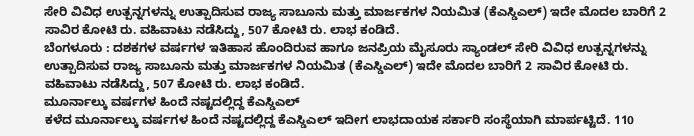ಸೇರಿ ವಿವಿಧ ಉತ್ಪನ್ನಗಳನ್ನು ಉತ್ಪಾದಿಸುವ ರಾಜ್ಯ ಸಾಬೂನು ಮತ್ತು ಮಾರ್ಜಕಗಳ ನಿಯಮಿತ (ಕೆಎಸ್ಡಿಎಲ್) ಇದೇ ಮೊದಲ ಬಾರಿಗೆ 2 ಸಾವಿರ ಕೋಟಿ ರು. ವಹಿವಾಟು ನಡೆಸಿದ್ದು, 507 ಕೋಟಿ ರು. ಲಾಭ ಕಂಡಿದೆ.
ಬೆಂಗಳೂರು : ದಶಕಗಳ ವರ್ಷಗಳ ಇತಿಹಾಸ ಹೊಂದಿರುವ ಹಾಗೂ ಜನಪ್ರಿಯ ಮೈಸೂರು ಸ್ಯಾಂಡಲ್ ಸೇರಿ ವಿವಿಧ ಉತ್ಪನ್ನಗಳನ್ನು ಉತ್ಪಾದಿಸುವ ರಾಜ್ಯ ಸಾಬೂನು ಮತ್ತು ಮಾರ್ಜಕಗಳ ನಿಯಮಿತ (ಕೆಎಸ್ಡಿಎಲ್) ಇದೇ ಮೊದಲ ಬಾರಿಗೆ 2 ಸಾವಿರ ಕೋಟಿ ರು. ವಹಿವಾಟು ನಡೆಸಿದ್ದು, 507 ಕೋಟಿ ರು. ಲಾಭ ಕಂಡಿದೆ.
ಮೂರ್ನಾಲ್ಕು ವರ್ಷಗಳ ಹಿಂದೆ ನಷ್ಟದಲ್ಲಿದ್ದ ಕೆಎಸ್ಡಿಎಲ್
ಕಳೆದ ಮೂರ್ನಾಲ್ಕು ವರ್ಷಗಳ ಹಿಂದೆ ನಷ್ಟದಲ್ಲಿದ್ದ ಕೆಎಸ್ಡಿಎಲ್ ಇದೀಗ ಲಾಭದಾಯಕ ಸರ್ಕಾರಿ ಸಂಸ್ಥೆಯಾಗಿ ಮಾರ್ಪಟ್ಟಿದೆ. 110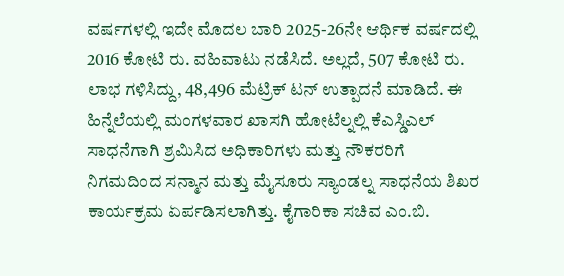ವರ್ಷಗಳಲ್ಲಿ ಇದೇ ಮೊದಲ ಬಾರಿ 2025-26ನೇ ಆರ್ಥಿಕ ವರ್ಷದಲ್ಲಿ 2016 ಕೋಟಿ ರು. ವಹಿವಾಟು ನಡೆಸಿದೆ. ಅಲ್ಲದೆ, 507 ಕೋಟಿ ರು. ಲಾಭ ಗಳಿಸಿದ್ದು, 48,496 ಮೆಟ್ರಿಕ್ ಟನ್ ಉತ್ಪಾದನೆ ಮಾಡಿದೆ. ಈ ಹಿನ್ನೆಲೆಯಲ್ಲಿ ಮಂಗಳವಾರ ಖಾಸಗಿ ಹೋಟೆಲ್ನಲ್ಲಿ ಕೆಎಸ್ಡಿಎಲ್ ಸಾಧನೆಗಾಗಿ ಶ್ರಮಿಸಿದ ಅಧಿಕಾರಿಗಳು ಮತ್ತು ನೌಕರರಿಗೆ ನಿಗಮದಿಂದ ಸನ್ಮಾನ ಮತ್ತು ಮೈಸೂರು ಸ್ಯಾಂಡಲ್ನ ಸಾಧನೆಯ ಶಿಖರ ಕಾರ್ಯಕ್ರಮ ಏರ್ಪಡಿಸಲಾಗಿತ್ತು. ಕೈಗಾರಿಕಾ ಸಚಿವ ಎಂ.ಬಿ.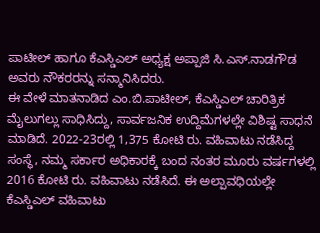ಪಾಟೀಲ್ ಹಾಗೂ ಕೆಎಸ್ಡಿಎಲ್ ಅಧ್ಯಕ್ಷ ಅಪ್ಪಾಜಿ ಸಿ.ಎಸ್.ನಾಡಗೌಡ ಅವರು ನೌಕರರನ್ನು ಸನ್ಮಾನಿಸಿದರು.
ಈ ವೇಳೆ ಮಾತನಾಡಿದ ಎಂ.ಬಿ.ಪಾಟೀಲ್, ಕೆಎಸ್ಡಿಎಲ್ ಚಾರಿತ್ರಿಕ ಮೈಲುಗಲ್ಲು ಸಾಧಿಸಿದ್ದು, ಸಾರ್ವಜನಿಕ ಉದ್ದಿಮೆಗಳಲ್ಲೇ ವಿಶಿಷ್ಟ ಸಾಧನೆ ಮಾಡಿದೆ. 2022-23ರಲ್ಲಿ 1,375 ಕೋಟಿ ರು. ವಹಿವಾಟು ನಡೆಸಿದ್ದ ಸಂಸ್ಥೆ, ನಮ್ಮ ಸರ್ಕಾರ ಅಧಿಕಾರಕ್ಕೆ ಬಂದ ನಂತರ ಮೂರು ವರ್ಷಗಳಲ್ಲಿ 2016 ಕೋಟಿ ರು. ವಹಿವಾಟು ನಡೆಸಿದೆ. ಈ ಅಲ್ಪಾವಧಿಯಲ್ಲೇ ಕೆಎಸ್ಡಿಎಲ್ ವಹಿವಾಟು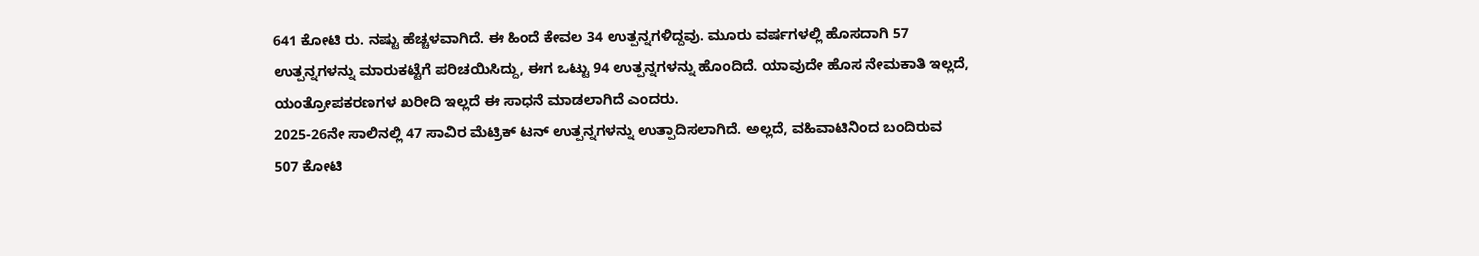641 ಕೋಟಿ ರು. ನಷ್ಟು ಹೆಚ್ಚಳವಾಗಿದೆ. ಈ ಹಿಂದೆ ಕೇವಲ 34 ಉತ್ಪನ್ನಗಳಿದ್ದವು. ಮೂರು ವರ್ಷಗಳಲ್ಲಿ ಹೊಸದಾಗಿ 57 ಉತ್ಪನ್ನಗಳನ್ನು ಮಾರುಕಟ್ಟೆಗೆ ಪರಿಚಯಿಸಿದ್ದು, ಈಗ ಒಟ್ಟು 94 ಉತ್ಪನ್ನಗಳನ್ನು ಹೊಂದಿದೆ. ಯಾವುದೇ ಹೊಸ ನೇಮಕಾತಿ ಇಲ್ಲದೆ, ಯಂತ್ರೋಪಕರಣಗಳ ಖರೀದಿ ಇಲ್ಲದೆ ಈ ಸಾಧನೆ ಮಾಡಲಾಗಿದೆ ಎಂದರು.
2025-26ನೇ ಸಾಲಿನಲ್ಲಿ 47 ಸಾವಿರ ಮೆಟ್ರಿಕ್ ಟನ್ ಉತ್ಪನ್ನಗಳನ್ನು ಉತ್ಪಾದಿಸಲಾಗಿದೆ. ಅಲ್ಲದೆ, ವಹಿವಾಟಿನಿಂದ ಬಂದಿರುವ 507 ಕೋಟಿ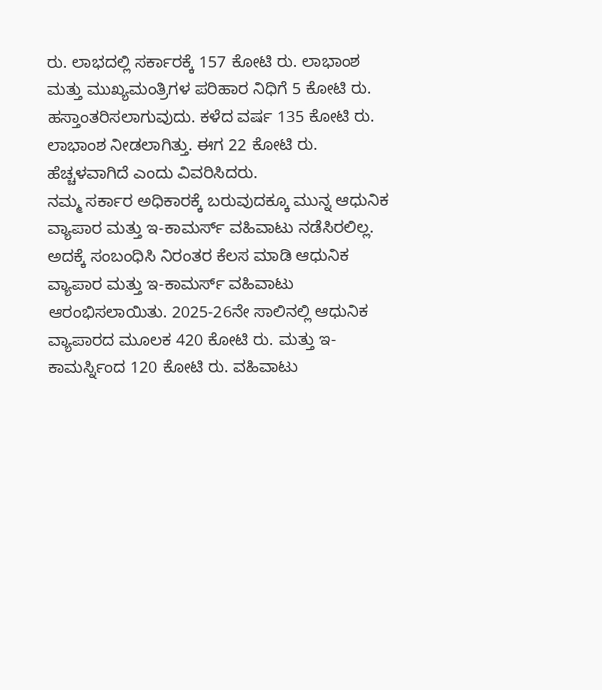ರು. ಲಾಭದಲ್ಲಿ ಸರ್ಕಾರಕ್ಕೆ 157 ಕೋಟಿ ರು. ಲಾಭಾಂಶ ಮತ್ತು ಮುಖ್ಯಮಂತ್ರಿಗಳ ಪರಿಹಾರ ನಿಧಿಗೆ 5 ಕೋಟಿ ರು. ಹಸ್ತಾಂತರಿಸಲಾಗುವುದು. ಕಳೆದ ವರ್ಷ 135 ಕೋಟಿ ರು. ಲಾಭಾಂಶ ನೀಡಲಾಗಿತ್ತು. ಈಗ 22 ಕೋಟಿ ರು. ಹೆಚ್ಚಳವಾಗಿದೆ ಎಂದು ವಿವರಿಸಿದರು.
ನಮ್ಮ ಸರ್ಕಾರ ಅಧಿಕಾರಕ್ಕೆ ಬರುವುದಕ್ಕೂ ಮುನ್ನ ಆಧುನಿಕ ವ್ಯಾಪಾರ ಮತ್ತು ಇ-ಕಾಮರ್ಸ್ ವಹಿವಾಟು ನಡೆಸಿರಲಿಲ್ಲ. ಅದಕ್ಕೆ ಸಂಬಂಧಿಸಿ ನಿರಂತರ ಕೆಲಸ ಮಾಡಿ ಆಧುನಿಕ ವ್ಯಾಪಾರ ಮತ್ತು ಇ-ಕಾಮರ್ಸ್ ವಹಿವಾಟು ಆರಂಭಿಸಲಾಯಿತು. 2025-26ನೇ ಸಾಲಿನಲ್ಲಿ ಆಧುನಿಕ ವ್ಯಾಪಾರದ ಮೂಲಕ 420 ಕೋಟಿ ರು. ಮತ್ತು ಇ-ಕಾಮರ್ಸ್ನಿಂದ 120 ಕೋಟಿ ರು. ವಹಿವಾಟು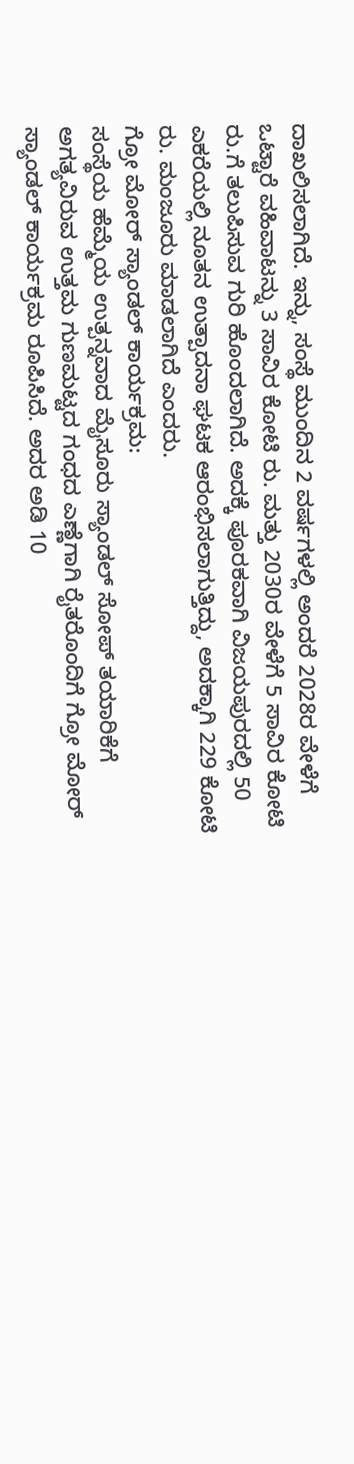ದಾಖಲಿಸಲಾಗಿದೆ. ಇನ್ನು, ಸಂಸ್ಥೆ ಮುಂದಿನ 2 ವರ್ಷಗಳಲ್ಲಿ ಅಂದರೆ 2028ರ ವೇಳೆಗೆ ಒಟ್ಟಾರೆ ವಹಿವಾಟನ್ನು 3 ಸಾವಿರ ಕೋಟಿ ರು. ಮತ್ತು 2030ರ ವೇಳೆಗೆ 5 ಸಾವಿರ ಕೋಟಿ ರು.ಗೆ ತಲುಪಿಸುವ ಗುರಿ ಹೊಂದಲಾಗಿದೆ. ಅದಕ್ಕೆ ಪೂರಕವಾಗಿ ವಿಜಯಪುರದಲ್ಲಿ 50 ಎಕರೆಯಲ್ಲಿ ನೂತನ ಉತ್ಪಾದನಾ ಘಟಕ ಆರಂಭಿಸಲಾಗುತ್ತಿದ್ದು, ಅದಕ್ಕಾಗಿ 229 ಕೋಟಿ ರು. ಮಂಜೂರು ಮಾಡಲಾಗಿದೆ ಎಂದರು.
ಗ್ರೋ ಮೋರ್ ಸ್ಯಾಂಡಲ್ ಕಾರ್ಯಕ್ರಮ:
ಸಂಸ್ಥೆಯ ಹೆಮ್ಮೆಯ ಉತ್ಪನ್ನವಾದ ಮೈಸೂರು ಸ್ಯಾಂಡಲ್ ಸೋಪ್ ತಯಾರಿಕೆಗೆ ಅಗತ್ಯವಿರುವ ಉತ್ತಮ ಗುಣಮಟ್ಟದ ಗಂಧದ ಎಣ್ಣೆಗಾಗಿ ರೈತರೊಂದಿಗೆ ಗ್ರೋ ಮೋರ್ ಸ್ಯಾಂಡಲ್ ಕಾರ್ಯಕ್ರಮ ರೂಪಿಸಿದೆ. ಅದರ ಅಡಿ 10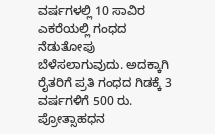ವರ್ಷಗಳಲ್ಲಿ 10 ಸಾವಿರ ಎಕರೆಯಲ್ಲಿ ಗಂಧದ ನೆಡುತೋಪು ಬೆಳೆಸಲಾಗುವುದು. ಅದಕ್ಕಾಗಿ ರೈತರಿಗೆ ಪ್ರತಿ ಗಂಧದ ಗಿಡಕ್ಕೆ 3 ವರ್ಷಗಳಿಗೆ 500 ರು. ಪ್ರೋತ್ಸಾಹಧನ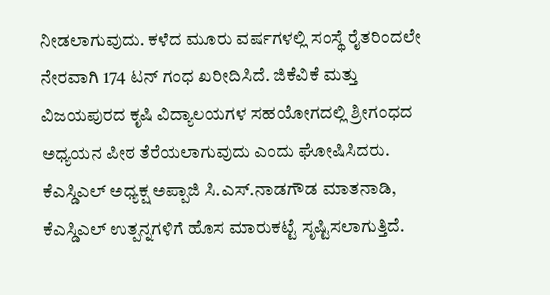ನೀಡಲಾಗುವುದು. ಕಳೆದ ಮೂರು ವರ್ಷಗಳಲ್ಲಿ ಸಂಸ್ಥೆ ರೈತರಿಂದಲೇ ನೇರವಾಗಿ 174 ಟನ್ ಗಂಧ ಖರೀದಿಸಿದೆ. ಜಿಕೆವಿಕೆ ಮತ್ತು ವಿಜಯಪುರದ ಕೃಷಿ ವಿದ್ಯಾಲಯಗಳ ಸಹಯೋಗದಲ್ಲಿ ಶ್ರೀಗಂಧದ ಅಧ್ಯಯನ ಪೀಠ ತೆರೆಯಲಾಗುವುದು ಎಂದು ಘೋಷಿಸಿದರು.
ಕೆಎಸ್ಡಿಎಲ್ ಅಧ್ಯಕ್ಷ ಅಪ್ಪಾಜಿ ಸಿ.ಎಸ್.ನಾಡಗೌಡ ಮಾತನಾಡಿ, ಕೆಎಸ್ಡಿಎಲ್ ಉತ್ಪನ್ನಗಳಿಗೆ ಹೊಸ ಮಾರುಕಟ್ಟೆ ಸೃಷ್ಟಿಸಲಾಗುತ್ತಿದೆ.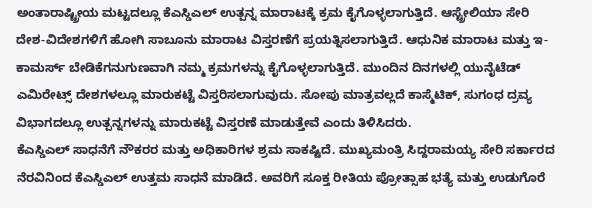ಅಂತಾರಾಷ್ಟ್ರೀಯ ಮಟ್ಟದಲ್ಲೂ ಕೆಎಸ್ಡಿಎಲ್ ಉತ್ಪನ್ನ ಮಾರಾಟಕ್ಕೆ ಕ್ರಮ ಕೈಗೊಳ್ಳಲಾಗುತ್ತಿದೆ. ಆಸ್ಟ್ರೇಲಿಯಾ ಸೇರಿ ದೇಶ-ವಿದೇಶಗಳಿಗೆ ಹೋಗಿ ಸಾಬೂನು ಮಾರಾಟ ವಿಸ್ತರಣೆಗೆ ಪ್ರಯತ್ನಿಸಲಾಗುತ್ತಿದೆ. ಆಧುನಿಕ ಮಾರಾಟ ಮತ್ತು ಇ-ಕಾಮರ್ಸ್ ಬೇಡಿಕೆಗನುಗುಣವಾಗಿ ನಮ್ಮ ಕ್ರಮಗಳನ್ನು ಕೈಗೊಳ್ಳಲಾಗುತ್ತಿದೆ. ಮುಂದಿನ ದಿನಗಳಲ್ಲಿ ಯುನೈಟೆಡ್ ಎಮಿರೇಟ್ಸ್ ದೇಶಗಳಲ್ಲೂ ಮಾರುಕಟ್ಟೆ ವಿಸ್ತರಿಸಲಾಗುವುದು. ಸೋಪು ಮಾತ್ರವಲ್ಲದೆ ಕಾಸ್ಮೆಟಿಕ್, ಸುಗಂಧ ದ್ರವ್ಯ ವಿಭಾಗದಲ್ಲೂ ಉತ್ಪನ್ನಗಳನ್ನು ಮಾರುಕಟ್ಟೆ ವಿಸ್ತರಣೆ ಮಾಡುತ್ತೇವೆ ಎಂದು ತಿಳಿಸಿದರು.
ಕೆಎಸ್ಡಿಎಲ್ ಸಾಧನೆಗೆ ನೌಕರರ ಮತ್ತು ಅಧಿಕಾರಿಗಳ ಶ್ರಮ ಸಾಕಷ್ಟಿದೆ. ಮುಖ್ಯಮಂತ್ರಿ ಸಿದ್ದರಾಮಯ್ಯ ಸೇರಿ ಸರ್ಕಾರದ ನೆರವಿನಿಂದ ಕೆಎಸ್ಡಿಎಲ್ ಉತ್ತಮ ಸಾಧನೆ ಮಾಡಿದೆ. ಅವರಿಗೆ ಸೂಕ್ತ ರೀತಿಯ ಪ್ರೋತ್ಸಾಹ ಭತ್ಯೆ ಮತ್ತು ಉಡುಗೊರೆ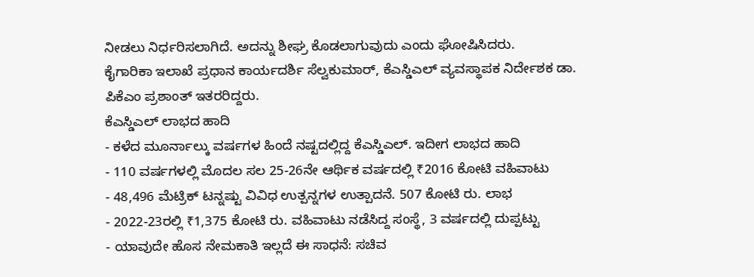ನೀಡಲು ನಿರ್ಧರಿಸಲಾಗಿದೆ. ಅದನ್ನು ಶೀಘ್ರ ಕೊಡಲಾಗುವುದು ಎಂದು ಘೋಷಿಸಿದರು.
ಕೈಗಾರಿಕಾ ಇಲಾಖೆ ಪ್ರಧಾನ ಕಾರ್ಯದರ್ಶಿ ಸೆಲ್ವಕುಮಾರ್, ಕೆಎಸ್ಡಿಎಲ್ ವ್ಯವಸ್ಥಾಪಕ ನಿರ್ದೇಶಕ ಡಾ. ಪಿಕೆಎಂ ಪ್ರಶಾಂತ್ ಇತರರಿದ್ದರು.
ಕೆಎಸ್ಡಿಎಲ್ ಲಾಭದ ಹಾದಿ
- ಕಳೆದ ಮೂರ್ನಾಲ್ಕು ವರ್ಷಗಳ ಹಿಂದೆ ನಷ್ಟದಲ್ಲಿದ್ದ ಕೆಎಸ್ಡಿಎಲ್. ಇದೀಗ ಲಾಭದ ಹಾದಿ
- 110 ವರ್ಷಗಳಲ್ಲಿ ಮೊದಲ ಸಲ 25-26ನೇ ಆರ್ಥಿಕ ವರ್ಷದಲ್ಲಿ ₹2016 ಕೋಟಿ ವಹಿವಾಟು
- 48,496 ಮೆಟ್ರಿಕ್ ಟನ್ನಷ್ಟು ವಿವಿಧ ಉತ್ಪನ್ನಗಳ ಉತ್ಪಾದನೆ. 507 ಕೋಟಿ ರು. ಲಾಭ
- 2022-23ರಲ್ಲಿ ₹1,375 ಕೋಟಿ ರು. ವಹಿವಾಟು ನಡೆಸಿದ್ದ ಸಂಸ್ಥೆ, 3 ವರ್ಷದಲ್ಲಿ ದುಪ್ಪಟ್ಟು
- ಯಾವುದೇ ಹೊಸ ನೇಮಕಾತಿ ಇಲ್ಲದೆ ಈ ಸಾಧನೆ: ಸಚಿವ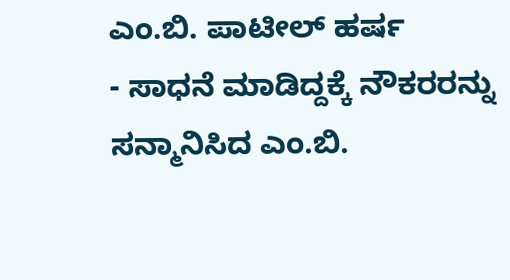ಎಂ.ಬಿ. ಪಾಟೀಲ್ ಹರ್ಷ
- ಸಾಧನೆ ಮಾಡಿದ್ದಕ್ಕೆ ನೌಕರರನ್ನು ಸನ್ಮಾನಿಸಿದ ಎಂ.ಬಿ.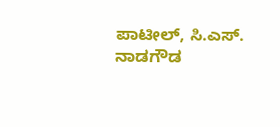ಪಾಟೀಲ್, ಸಿ.ಎಸ್. ನಾಡಗೌಡ